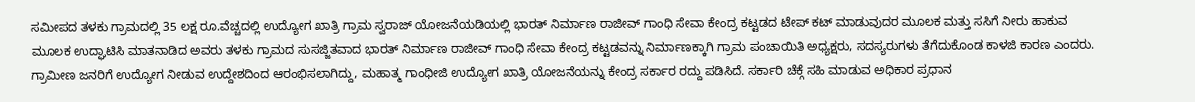ಸಮೀಪದ ತಳಕು ಗ್ರಾಮದಲ್ಲಿ 35 ಲಕ್ಷ ರೂ.ವೆಚ್ಚದಲ್ಲಿ ಉದ್ಯೋಗ ಖಾತ್ರಿ ಗ್ರಾಮ ಸ್ವರಾಜ್ ಯೋಜನೆಯಡಿಯಲ್ಲಿ ಭಾರತ್ ನಿರ್ಮಾಣ ರಾಜೀವ್ ಗಾಂಧಿ ಸೇವಾ ಕೇಂದ್ರ ಕಟ್ಟಡದ ಟೇಪ್ ಕಟ್ ಮಾಡುವುದರ ಮೂಲಕ ಮತ್ತು ಸಸಿಗೆ ನೀರು ಹಾಕುವ ಮೂಲಕ ಉದ್ಘಾಟಿಸಿ ಮಾತನಾಡಿದ ಅವರು ತಳಕು ಗ್ರಾಮದ ಸುಸಜ್ಜಿತವಾದ ಭಾರತ್ ನಿರ್ಮಾಣ ರಾಜೀವ್ ಗಾಂಧಿ ಸೇವಾ ಕೇಂದ್ರ ಕಟ್ಟಡವನ್ನು ನಿರ್ಮಾಣಕ್ಕಾಗಿ ಗ್ರಾಮ ಪಂಚಾಯಿತಿ ಅಧ್ಯಕ್ಷರು, ಸದಸ್ಯರುಗಳು ತೆಗೆದುಕೊಂಡ ಕಾಳಜಿ ಕಾರಣ ಎಂದರು. ಗ್ರಾಮೀಣ ಜನರಿಗೆ ಉದ್ಯೋಗ ನೀಡುವ ಉದ್ದೇಶದಿಂದ ಆರಂಭಿಸಲಾಗಿದ್ದು, ಮಹಾತ್ಮ ಗಾಂಧೀಜಿ ಉದ್ಯೋಗ ಖಾತ್ರಿ ಯೋಜನೆಯನ್ನು ಕೇಂದ್ರ ಸರ್ಕಾರ ರದ್ದು ಪಡಿಸಿದೆ. ಸರ್ಕಾರಿ ಚೆಕ್ಗೆ ಸಹಿ ಮಾಡುವ ಅಧಿಕಾರ ಪ್ರಧಾನ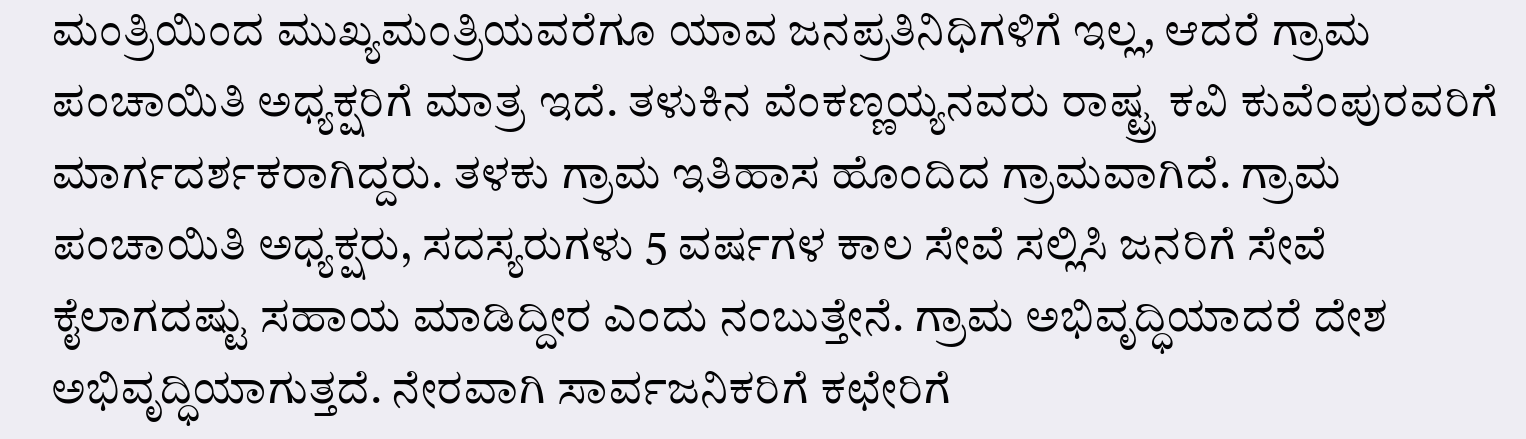ಮಂತ್ರಿಯಿಂದ ಮುಖ್ಯಮಂತ್ರಿಯವರೆಗೂ ಯಾವ ಜನಪ್ರತಿನಿಧಿಗಳಿಗೆ ಇಲ್ಲ, ಆದರೆ ಗ್ರಾಮ ಪಂಚಾಯಿತಿ ಅಧ್ಯಕ್ಷರಿಗೆ ಮಾತ್ರ ಇದೆ. ತಳುಕಿನ ವೆಂಕಣ್ಣಯ್ಯನವರು ರಾಷ್ಟ್ರ ಕವಿ ಕುವೆಂಪುರವರಿಗೆ ಮಾರ್ಗದರ್ಶಕರಾಗಿದ್ದರು. ತಳಕು ಗ್ರಾಮ ಇತಿಹಾಸ ಹೊಂದಿದ ಗ್ರಾಮವಾಗಿದೆ. ಗ್ರಾಮ ಪಂಚಾಯಿತಿ ಅಧ್ಯಕ್ಷರು, ಸದಸ್ಯರುಗಳು 5 ವರ್ಷಗಳ ಕಾಲ ಸೇವೆ ಸಲ್ಲಿಸಿ ಜನರಿಗೆ ಸೇವೆ ಕೈಲಾಗದಷ್ಟು ಸಹಾಯ ಮಾಡಿದ್ದೀರ ಎಂದು ನಂಬುತ್ತೇನೆ. ಗ್ರಾಮ ಅಭಿವೃದ್ಧಿಯಾದರೆ ದೇಶ ಅಭಿವೃದ್ಧಿಯಾಗುತ್ತದೆ. ನೇರವಾಗಿ ಸಾರ್ವಜನಿಕರಿಗೆ ಕಛೇರಿಗೆ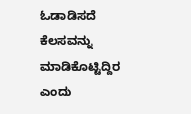ಓಡಾಡಿಸದೆ ಕೆಲಸವನ್ನು ಮಾಡಿಕೊಟ್ಟಿದ್ದಿರ ಎಂದು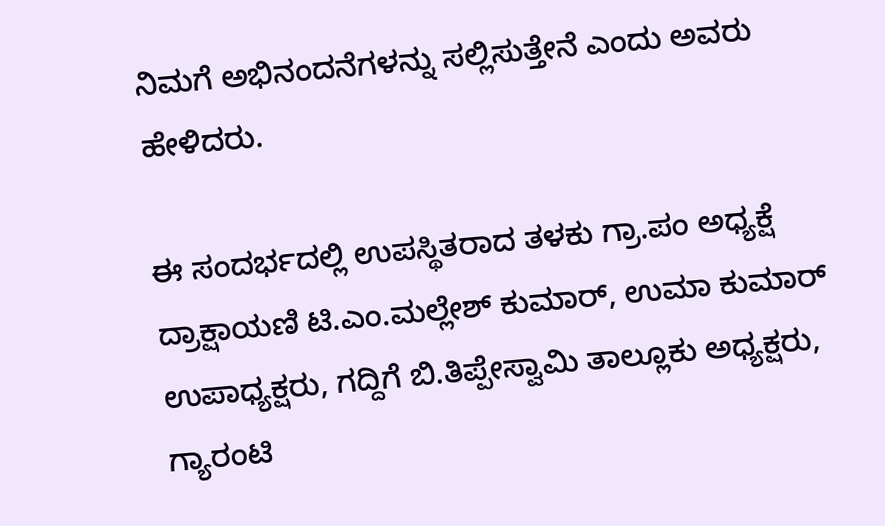ನಿಮಗೆ ಅಭಿನಂದನೆಗಳನ್ನು ಸಲ್ಲಿಸುತ್ತೇನೆ ಎಂದು ಅವರು ಹೇಳಿದರು.

ಈ ಸಂದರ್ಭದಲ್ಲಿ ಉಪಸ್ಥಿತರಾದ ತಳಕು ಗ್ರಾ.ಪಂ ಅಧ್ಯಕ್ಷೆ ದ್ರಾಕ್ಷಾಯಣಿ ಟಿ.ಎಂ.ಮಲ್ಲೇಶ್ ಕುಮಾರ್, ಉಮಾ ಕುಮಾರ್ ಉಪಾಧ್ಯಕ್ಷರು, ಗದ್ದಿಗೆ ಬಿ.ತಿಪ್ಪೇಸ್ವಾಮಿ ತಾಲ್ಲೂಕು ಅಧ್ಯಕ್ಷರು, ಗ್ಯಾರಂಟಿ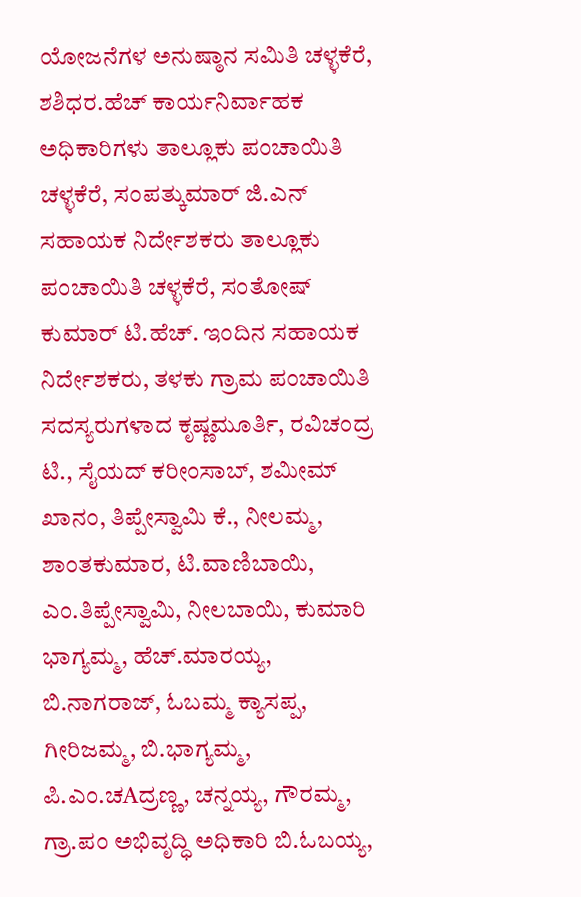ಯೋಜನೆಗಳ ಅನುಷ್ಠಾನ ಸಮಿತಿ ಚಳ್ಳಕೆರೆ, ಶಶಿಧರ.ಹೆಚ್ ಕಾರ್ಯನಿರ್ವಾಹಕ ಅಧಿಕಾರಿಗಳು ತಾಲ್ಲೂಕು ಪಂಚಾಯಿತಿ ಚಳ್ಳಕೆರೆ, ಸಂಪತ್ಕುಮಾರ್ ಜಿ.ಎನ್ ಸಹಾಯಕ ನಿರ್ದೇಶಕರು ತಾಲ್ಲೂಕು ಪಂಚಾಯಿತಿ ಚಳ್ಳಕೆರೆ, ಸಂತೋಷ್ ಕುಮಾರ್ ಟಿ.ಹೆಚ್. ಇಂದಿನ ಸಹಾಯಕ ನಿರ್ದೇಶಕರು, ತಳಕು ಗ್ರಾಮ ಪಂಚಾಯಿತಿ ಸದಸ್ಯರುಗಳಾದ ಕೃಷ್ಣಮೂರ್ತಿ, ರವಿಚಂದ್ರ ಟಿ., ಸೈಯದ್ ಕರೀಂಸಾಬ್, ಶಮೀಮ್ ಖಾನಂ, ತಿಪ್ಪೇಸ್ವಾಮಿ ಕೆ., ನೀಲಮ್ಮ, ಶಾಂತಕುಮಾರ, ಟಿ.ವಾಣಿಬಾಯಿ, ಎಂ.ತಿಪ್ಪೇಸ್ವಾಮಿ, ನೀಲಬಾಯಿ, ಕುಮಾರಿ ಭಾಗ್ಯಮ್ಮ, ಹೆಚ್.ಮಾರಯ್ಯ, ಬಿ.ನಾಗರಾಜ್, ಓಬಮ್ಮ ಕ್ಯಾಸಪ್ಪ, ಗೀರಿಜಮ್ಮ, ಬಿ.ಭಾಗ್ಯಮ್ಮ, ಪಿ.ಎಂ.ಚAದ್ರಣ್ಣ, ಚನ್ನಯ್ಯ, ಗೌರಮ್ಮ, ಗ್ರಾ.ಪಂ ಅಭಿವೃದ್ಧಿ ಅಧಿಕಾರಿ ಬಿ.ಓಬಯ್ಯ,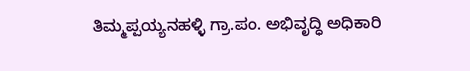ತಿಮ್ಮಪ್ಪಯ್ಯನಹಳ್ಳಿ ಗ್ರಾ.ಪಂ. ಅಭಿವೃದ್ಧಿ ಅಧಿಕಾರಿ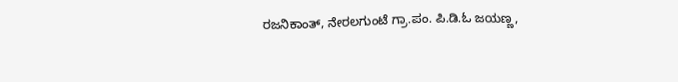ರಜನಿಕಾಂತ್, ನೇರಲಗುಂಟೆ ಗ್ರಾ.ಪಂ. ಪಿ.ಡಿ.ಓ ಜಯಣ್ಣ,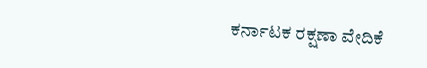ಕರ್ನಾಟಕ ರಕ್ಷಣಾ ವೇದಿಕೆ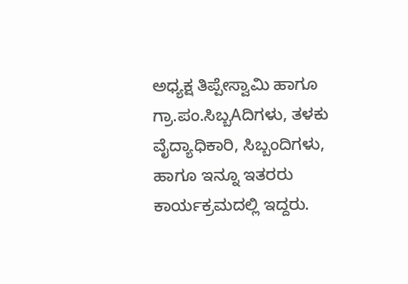ಅಧ್ಯಕ್ಷ ತಿಪ್ಪೇಸ್ವಾಮಿ ಹಾಗೂ ಗ್ರಾ.ಪಂ.ಸಿಬ್ಬAದಿಗಳು, ತಳಕು ವೈದ್ಯಾಧಿಕಾರಿ, ಸಿಬ್ಬಂದಿಗಳು, ಹಾಗೂ ಇನ್ನೂ ಇತರರು ಕಾರ್ಯಕ್ರಮದಲ್ಲಿ ಇದ್ದರು.